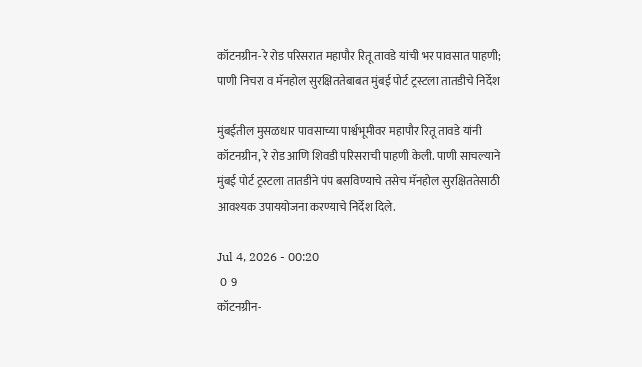कॉटनग्रीन-रे रोड परिसरात महापौर रितू तावडे यांची भर पावसात पाहणी; पाणी निचरा व मॅनहोल सुरक्षिततेबाबत मुंबई पोर्ट ट्रस्टला तातडीचे निर्देश

मुंबईतील मुसळधार पावसाच्या पार्श्वभूमीवर महापौर रितू तावडे यांनी कॉटनग्रीन, रे रोड आणि शिवडी परिसराची पाहणी केली. पाणी साचल्याने मुंबई पोर्ट ट्रस्टला तातडीने पंप बसविण्याचे तसेच मॅनहोल सुरक्षिततेसाठी आवश्यक उपाययोजना करण्याचे निर्देश दिले.

Jul 4, 2026 - 00:20
 0  9
कॉटनग्रीन-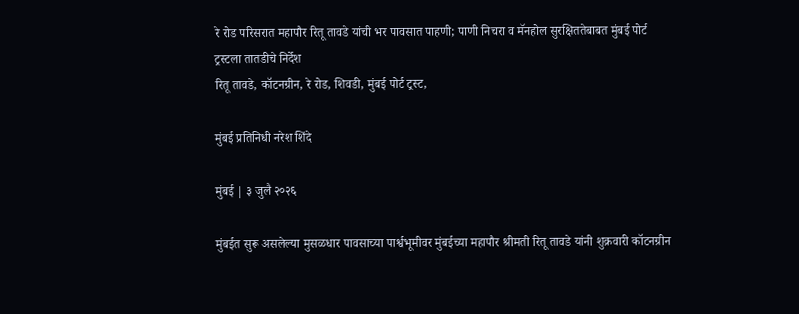रे रोड परिसरात महापौर रितू तावडे यांची भर पावसात पाहणी; पाणी निचरा व मॅनहोल सुरक्षिततेबाबत मुंबई पोर्ट ट्रस्टला तातडीचे निर्देश
रितू तावडे, कॉटनग्रीन, रे रोड, शिवडी, मुंबई पोर्ट ट्रस्ट,

मुंबई प्रतिनिधी नरेश शिंदे

मुंबई | ३ जुलै २०२६

मुंबईत सुरू असलेल्या मुसळधार पावसाच्या पार्श्वभूमीवर मुंबईच्या महापौर श्रीमती रितू तावडे यांनी शुक्रवारी कॉटनग्रीन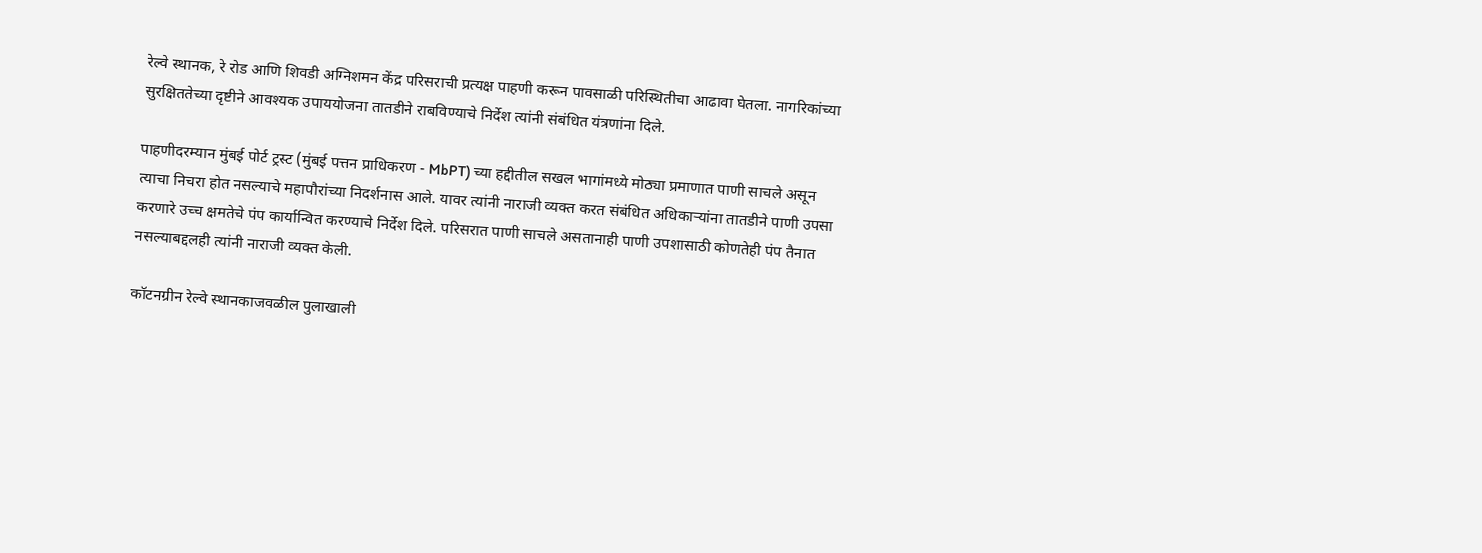रेल्वे स्थानक, रे रोड आणि शिवडी अग्निशमन केंद्र परिसराची प्रत्यक्ष पाहणी करून पावसाळी परिस्थितीचा आढावा घेतला. नागरिकांच्या सुरक्षिततेच्या दृष्टीने आवश्यक उपाययोजना तातडीने राबविण्याचे निर्देश त्यांनी संबंधित यंत्रणांना दिले.

पाहणीदरम्यान मुंबई पोर्ट ट्रस्ट (मुंबई पत्तन प्राधिकरण - MbPT) च्या हद्दीतील सखल भागांमध्ये मोठ्या प्रमाणात पाणी साचले असून त्याचा निचरा होत नसल्याचे महापौरांच्या निदर्शनास आले. यावर त्यांनी नाराजी व्यक्त करत संबंधित अधिकाऱ्यांना तातडीने पाणी उपसा करणारे उच्च क्षमतेचे पंप कार्यान्वित करण्याचे निर्देश दिले. परिसरात पाणी साचले असतानाही पाणी उपशासाठी कोणतेही पंप तैनात नसल्याबद्दलही त्यांनी नाराजी व्यक्त केली.

कॉटनग्रीन रेल्वे स्थानकाजवळील पुलाखाली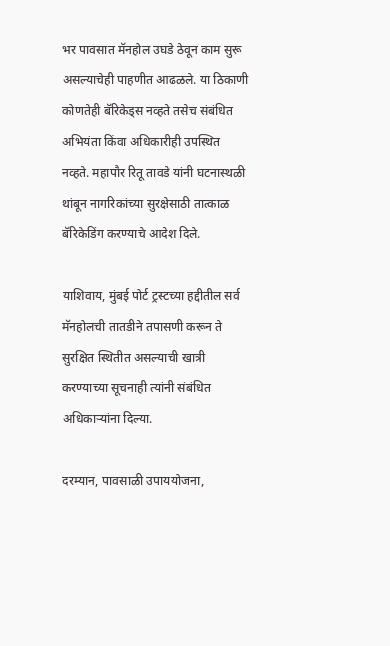भर पावसात मॅनहोल उघडे ठेवून काम सुरू असल्याचेही पाहणीत आढळले. या ठिकाणी कोणतेही बॅरिकेड्स नव्हते तसेच संबंधित अभियंता किंवा अधिकारीही उपस्थित नव्हते. महापौर रितू तावडे यांनी घटनास्थळी थांबून नागरिकांच्या सुरक्षेसाठी तात्काळ बॅरिकेडिंग करण्याचे आदेश दिले.

याशिवाय, मुंबई पोर्ट ट्रस्टच्या हद्दीतील सर्व मॅनहोलची तातडीने तपासणी करून ते सुरक्षित स्थितीत असल्याची खात्री करण्याच्या सूचनाही त्यांनी संबंधित अधिकाऱ्यांना दिल्या.

दरम्यान, पावसाळी उपाययोजना,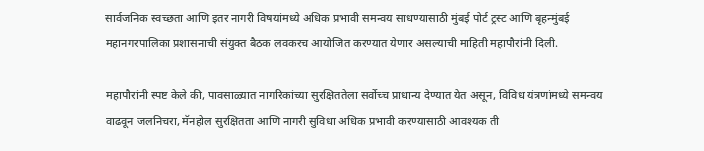सार्वजनिक स्वच्छता आणि इतर नागरी विषयांमध्ये अधिक प्रभावी समन्वय साधण्यासाठी मुंबई पोर्ट ट्रस्ट आणि बृहन्मुंबई महानगरपालिका प्रशासनाची संयुक्त बैठक लवकरच आयोजित करण्यात येणार असल्याची माहिती महापौरांनी दिली.

महापौरांनी स्पष्ट केले की, पावसाळ्यात नागरिकांच्या सुरक्षिततेला सर्वोच्च प्राधान्य देण्यात येत असून, विविध यंत्रणांमध्ये समन्वय वाढवून जलनिचरा, मॅनहोल सुरक्षितता आणि नागरी सुविधा अधिक प्रभावी करण्यासाठी आवश्यक ती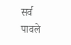सर्व पावले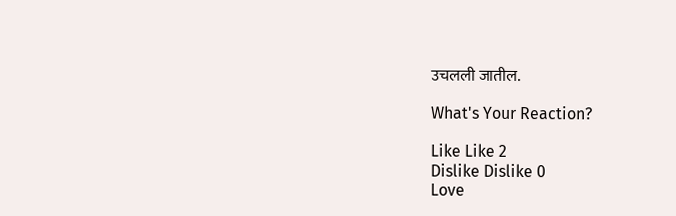उचलली जातील.

What's Your Reaction?

Like Like 2
Dislike Dislike 0
Love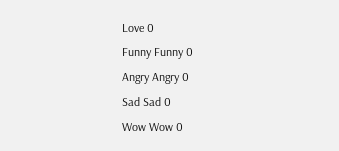Love 0
Funny Funny 0
Angry Angry 0
Sad Sad 0
Wow Wow 0